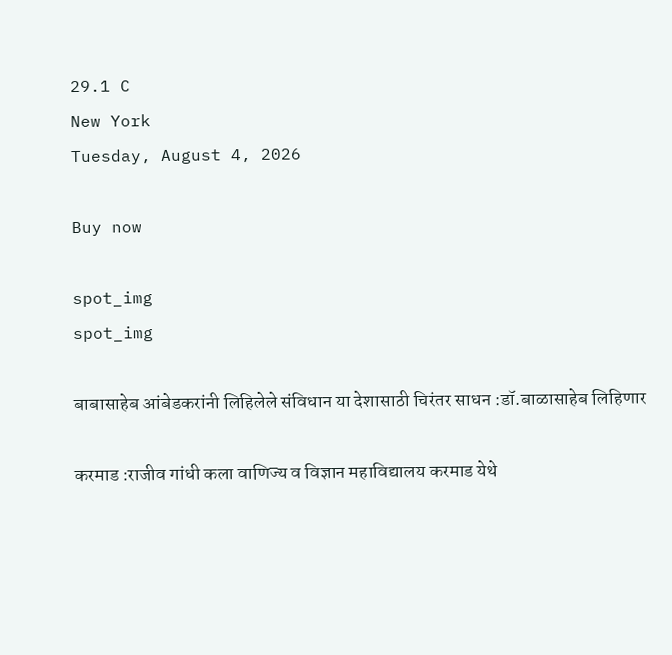29.1 C
New York
Tuesday, August 4, 2026

Buy now

spot_img
spot_img

बाबासाहेब आंबेडकरांनी लिहिलेले संविधान या देशासाठी चिरंतर साधन :डॉ.बाळासाहेब लिहिणार

करमाड :राजीव गांधी कला वाणिज्य व विज्ञान महाविद्यालय करमाड येथे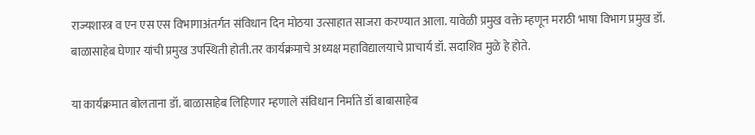राज्यशास्त्र व एन एस एस विभागाअंतर्गत संविधान दिन मोठया उत्साहात साजरा करण्यात आला. यावेळी प्रमुख वक्ते म्हणून मराठी भाषा विभाग प्रमुख डॉ. बाळासाहेब घेणार यांची प्रमुख उपस्थिती होती.तर कार्यक्रमाचे अध्यक्ष महाविद्यालयाचे प्राचार्य डॉ. सदाशिव मुळे हे होते.

या कार्यक्रमात बोलताना डॉ. बाळासाहेब लिहिणार म्हणाले संविधान निर्माते डॉ बाबासाहेब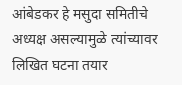आंबेडकर हे मसुदा समितीचे अध्यक्ष असल्यामुळे त्यांच्यावर लिखित घटना तयार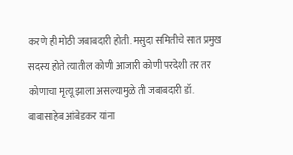करणे ही मोठी जबाबदारी होती. मसुदा समितीचे सात प्रमुख सदस्य होते त्यातील कोणी आजारी कोणी परदेशी तर तर कोणाचा मृत्यू झाला असल्यामुळे ती जबाबदारी डॉ. बाबासाहेब आंबेडकर यांना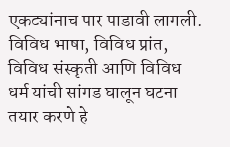एकट्यांनाच पार पाडावी लागली. विविध भाषा, विविध प्रांत, विविध संस्कृती आणि विविध धर्म यांची सांगड घालून घटना तयार करणे हे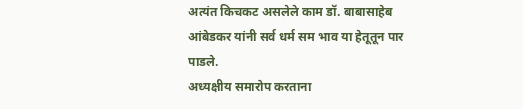अत्यंत किचकट असलेले काम डॉ. बाबासाहेब आंबेडकर यांनी सर्व धर्म सम भाव या हेतूतून पार पाडले.
अध्यक्षीय समारोप करताना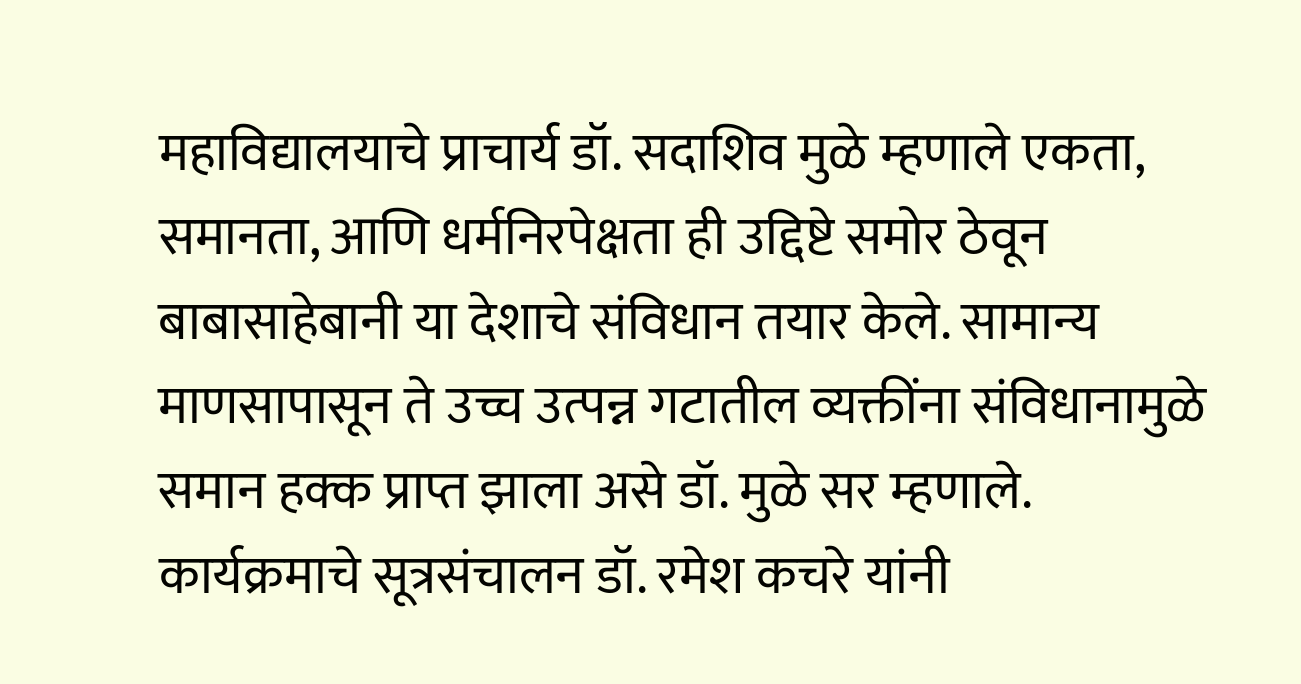महाविद्यालयाचे प्राचार्य डॉ. सदाशिव मुळे म्हणाले एकता, समानता, आणि धर्मनिरपेक्षता ही उद्दिष्टे समोर ठेवून बाबासाहेबानी या देशाचे संविधान तयार केले. सामान्य माणसापासून ते उच्च उत्पन्न गटातील व्यक्तींना संविधानामुळे समान हक्क प्राप्त झाला असे डॉ. मुळे सर म्हणाले.
कार्यक्रमाचे सूत्रसंचालन डॉ. रमेश कचरे यांनी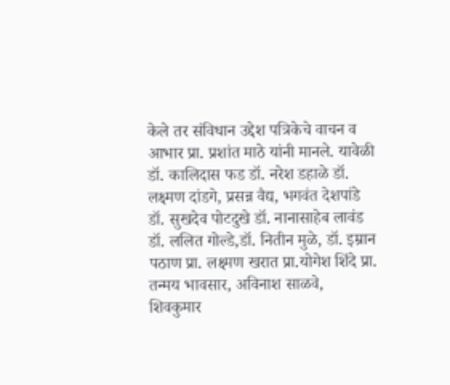केले तर संविधान उद्देश पत्रिकेचे वाचन व आभार प्रा. प्रशांत माठे यांनी मानले. यावेळी डॉ. कालिदास फड डॉ. नरेश डहाळे डॉ. लक्ष्मण दांडगे, प्रसन्न वैद्य, भगवंत देशपांडे डॉ. सुखदेव पोटदुखे डॉ. नानासाहेब लावंड डॉ. ललित गोल्डे,डॉ. नितीन मुळे, डॉ. इम्रान पठाण प्रा. लक्ष्मण खरात प्रा.योगेश शिंदे प्रा. तन्मय भावसार, अविनाश साळवे, शिवकुमार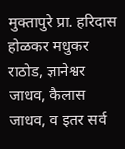मुक्तापुरे प्रा. हरिदास होळकर मधुकर राठोड, ज्ञानेश्वर जाधव, कैलास जाधव, व इतर सर्व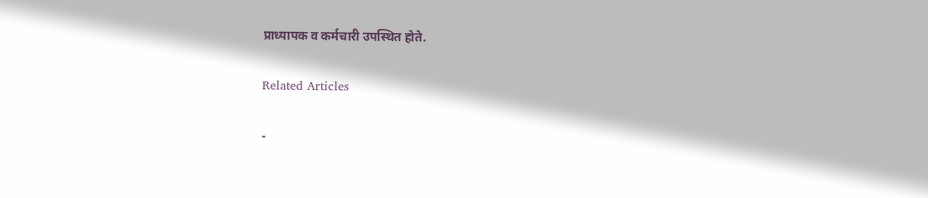प्राध्यापक व कर्मचारी उपस्थित होते.

Related Articles

-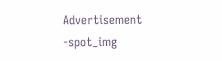Advertisement -spot_img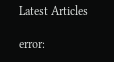Latest Articles

error: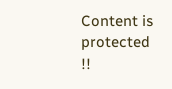Content is protected !!